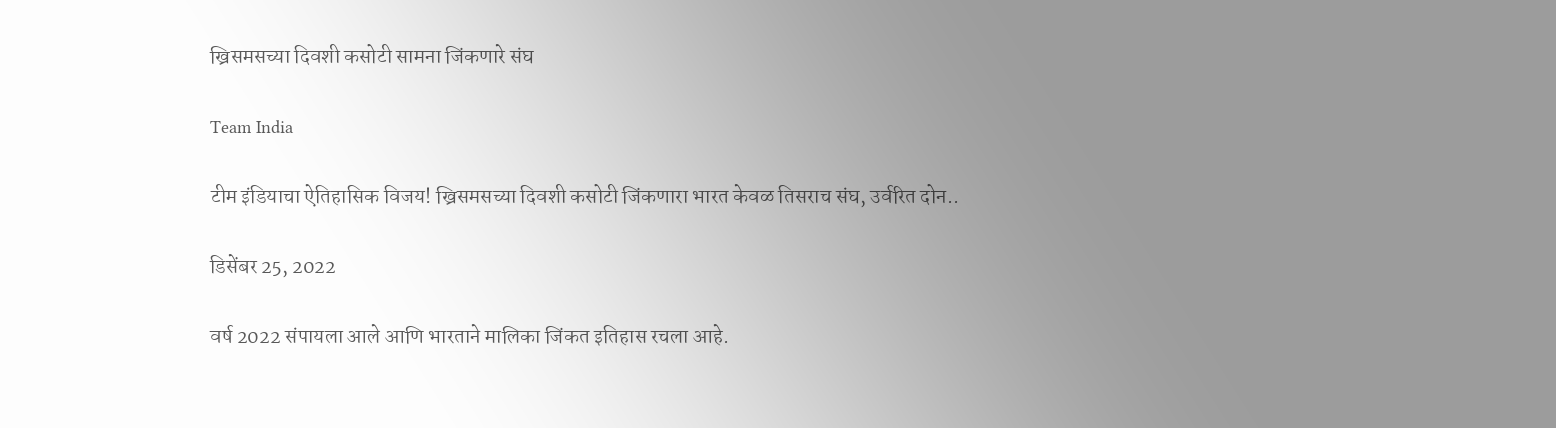ख्रिसमसच्या दिवशी कसोटी सामना जिंकणारे संघ

Team India

टीम इंडियाचा ऐतिहासिक विजय! ख्रिसमसच्या दिवशी कसोटी जिंकणारा भारत केवळ तिसराच संघ, उर्वरित दोन..

डिसेंबर 25, 2022

वर्ष 2022 संपायला आले आणि भारताने मालिका जिंकत इतिहास रचला आहे.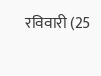रविवारी (25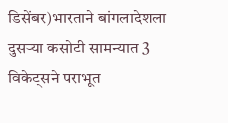डिसेंबर)भारताने बांगलादेशला दुसऱ्या कसोटी सामन्यात 3 विकेट्सने पराभूत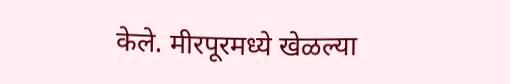केले. मीरपूरमध्ये खेळल्या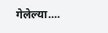गेलेल्या....